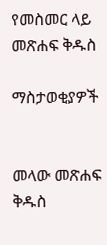የመስመር ላይ መጽሐፍ ቅዱስ

ማስታወቂያዎች


መላው መጽሐፍ ቅዱስ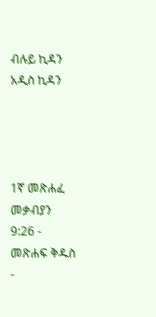ብሉይ ኪዳን አዲስ ኪዳን




1ኛ መጽሐፈ መቃብያን 9:26 - መጽሐፍ ቅዱስ -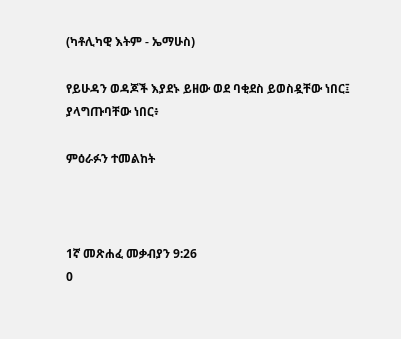(ካቶሊካዊ እትም - ኤማሁስ)

የይሁዳን ወዳጆች እያደኑ ይዘው ወደ ባቂደስ ይወስዷቸው ነበር፤ ያላግጡባቸው ነበር፥

ምዕራፉን ተመልከት



1ኛ መጽሐፈ መቃብያን 9:26
0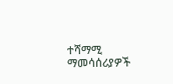ተሻማሚ ማመሳሰሪያዎች